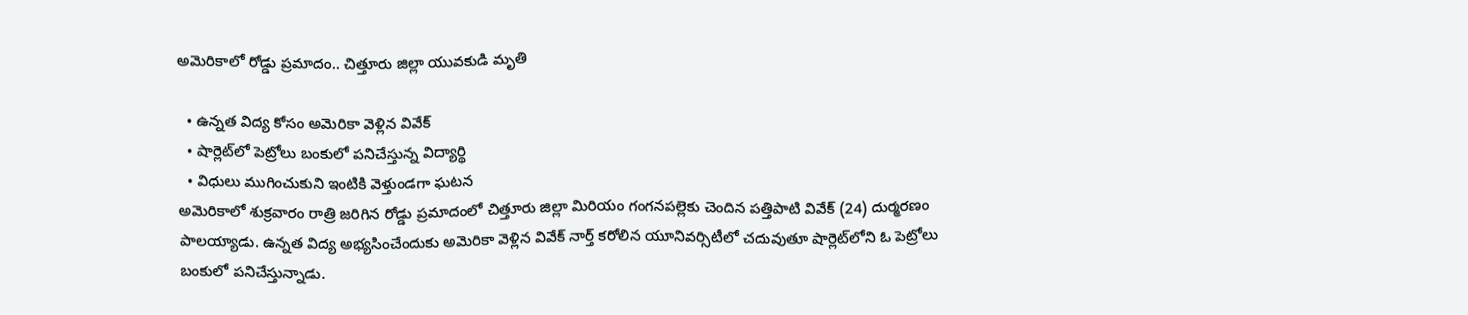అమెరికాలో రోడ్డు ప్రమాదం.. చిత్తూరు జిల్లా యువకుడి మృతి

  • ఉన్నత విద్య కోసం అమెరికా వెళ్లిన వివేక్
  • షార్లెట్‌‌లో పెట్రోలు బంకులో పనిచేస్తున్న విద్యార్థి
  • విధులు ముగించుకుని ఇంటికి వెళ్తుండగా ఘటన
అమెరికాలో శుక్రవారం రాత్రి జరిగిన రోడ్డు ప్రమాదంలో చిత్తూరు జిల్లా మిరియం గంగనపల్లెకు చెందిన పత్తిపాటి వివేక్ (24) దుర్మరణం పాలయ్యాడు. ఉన్నత విద్య అభ్యసించేందుకు అమెరికా వెళ్లిన వివేక్ నార్త్ కరోలిన యూనివర్సిటీలో చదువుతూ షార్లెట్‌లోని ఓ పెట్రోలు బంకులో పనిచేస్తున్నాడు.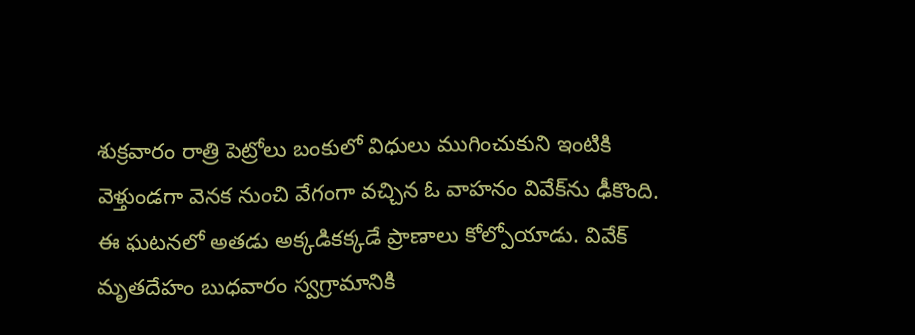శుక్రవారం రాత్రి పెట్రోలు బంకులో విధులు ముగించుకుని ఇంటికి వెళ్తుండగా వెనక నుంచి వేగంగా వచ్చిన ఓ వాహనం వివేక్‌ను ఢీకొంది. ఈ ఘటనలో అతడు అక్కడికక్కడే ప్రాణాలు కోల్పోయాడు. వివేక్ మృతదేహం బుధవారం స్వగ్రామానికి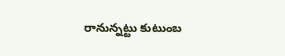రానున్నట్టు కుటుంబ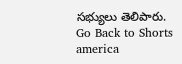సభ్యులు తెలిపారు.
Go Back to Shorts
america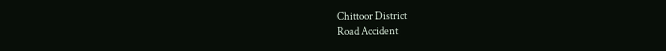Chittoor District
Road Accident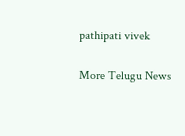pathipati vivek

More Telugu News